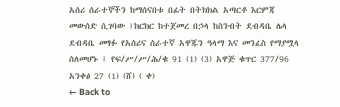አሰሪ ሰራተኞችን ከማሰናበቱ በፊት በትክክል አጣርቶ እርምጃ መውሰድ ሲገባው ፤ክርክር ከተጀመረ በኃላ ከስንብት ደብዳቤ ሌላ ደብዳቤ መፃፉ የአሰሪና ሰራተኛ አዋጁን ዓላማ እና መንፈስ የማያሟላ ሰለመሆኑ ፤ የፍ/ሥ/ሥ/ሕ/ቁ 91 (1) (3) አዋጅ ቁጥር 377/96 አንቀፅ 27 (1) (ሸ) ( ቀ)
← Back to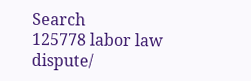Search
125778 labor law dispute/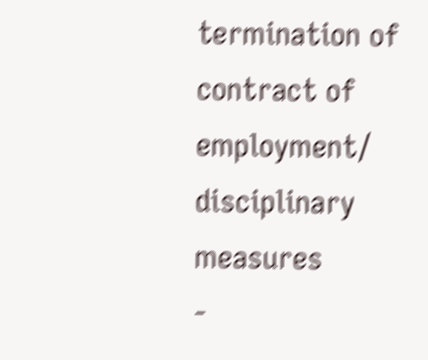termination of contract of employment/ disciplinary measures
-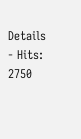Details
- Hits: 2750